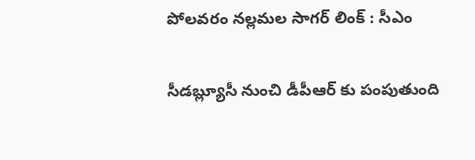పోలవరం నల్లమల సాగర్ లింక్ : సీఎం

సీడబ్ల్యూసీ నుంచి డీపీఆర్ కు పంపుతుంది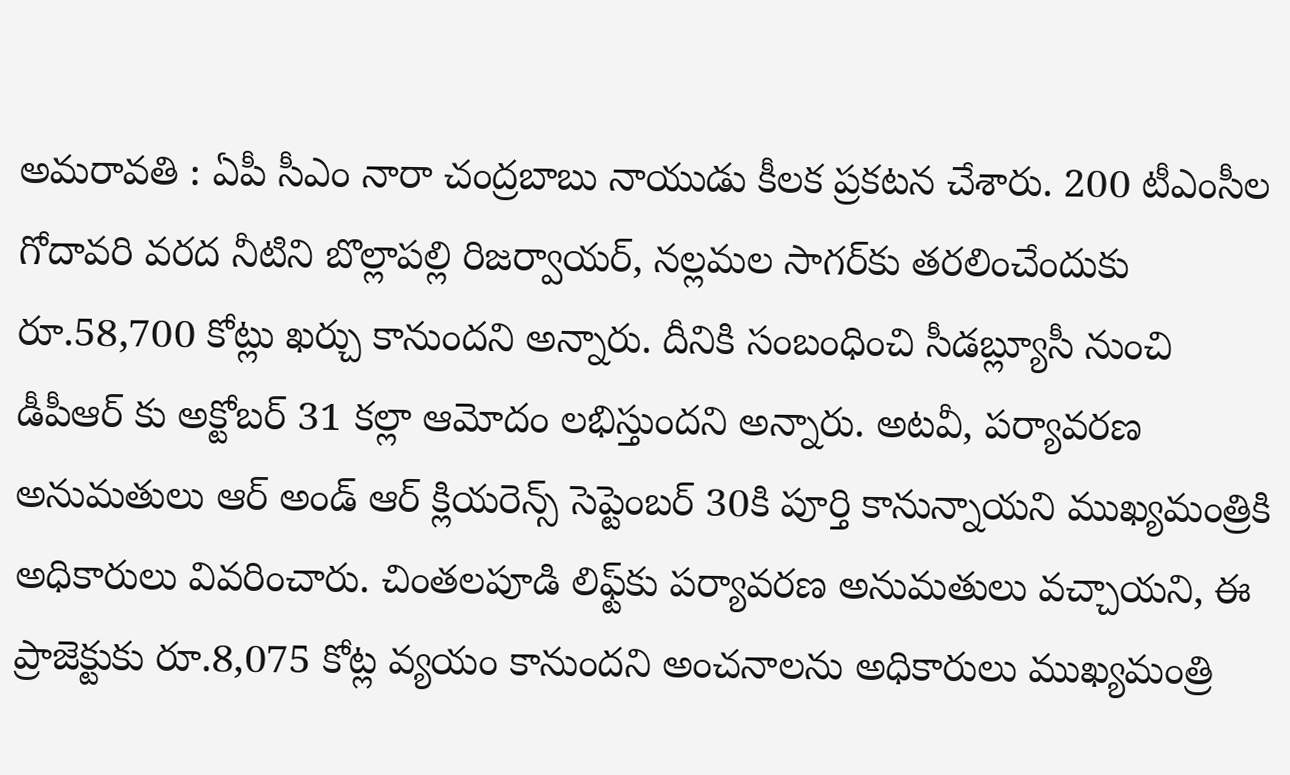అమ‌రావ‌తి : ఏపీ సీఎం నారా చంద్ర‌బాబు నాయుడు కీల‌క ప్ర‌క‌ట‌న చేశారు. 200 టీఎంసీల గోదావరి వరద నీటిని బొల్లాపల్లి రిజర్వాయర్, నల్లమల సాగర్‌కు తరలించేందుకు రూ.58,700 కోట్లు ఖర్చు కానుందని అన్నారు. దీనికి సంబంధించి సీడబ్ల్యూసీ నుంచి డీపీఆర్ కు అక్టోబర్ 31 కల్లా ఆమోదం లభిస్తుందని అన్నారు. అటవీ, పర్యావరణ అనుమతులు ఆర్ అండ్ ఆర్ క్లియరెన్స్ సెప్టెంబర్ 30కి పూర్తి కానున్నాయని ముఖ్యమంత్రికి అధికారులు వివరించారు. చింతలపూడి లిఫ్ట్‌కు పర్యావరణ అనుమతులు వచ్చాయని, ఈ ప్రాజెక్టుకు రూ.8,075 కోట్ల వ్యయం కానుందని అంచనాలను అధికారులు ముఖ్యమంత్రి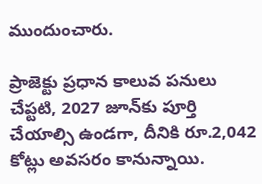ముందుంచారు.

ప్రాజెక్టు ప్రధాన కాలువ పనులు చేప్టటి, 2027 జూన్‌కు పూర్తి చేయాల్సి ఉండగా, దీనికి రూ.2,042 కోట్లు అవసరం కానున్నాయి.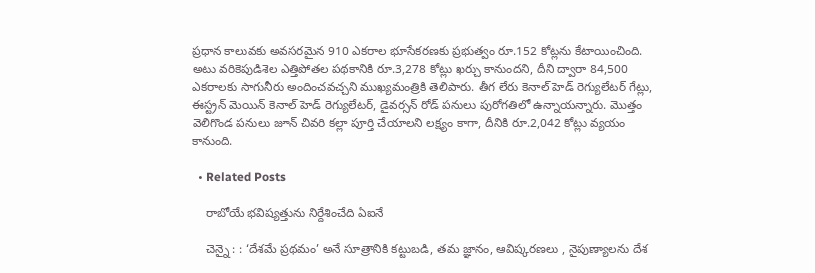ప్రధాన కాలువకు అవసరమైన 910 ఎకరాల భూసేకరణకు ప్రభుత్వం రూ.152 కోట్లను కేటాయించింది. అటు వరికెపుడిశెల ఎత్తిపోతల పథకానికి రూ.3,278 కోట్లు ఖర్చు కానుందని, దీని ద్వారా 84,500 ఎకరాలకు సాగునీరు అందించవచ్చని ముఖ్యమంత్రికి తెలిపారు. తీగ లేరు కెనాల్ హెడ్ రెగ్యులేటర్ గేట్లు, ఈస్ట్రన్ మెయిన్ కెనాల్ హెడ్ రెగ్యులేటర్, డైవర్సన్ రోడ్ పనులు పురోగతిలో ఉన్నాయన్నారు. మొత్తం వెలిగొండ పనులు జూన్ చివరి కల్లా పూర్తి చేయాలని లక్ష్యం కాగా, దీనికి రూ.2,042 కోట్లు వ్యయం కానుంది.

  • Related Posts

    రాబోయే భ‌విష్య‌త్తును నిర్దేశించేది ఏఐనే

    చెన్నై : : ‘దేశమే ప్రథమం’ అనే సూత్రానికి కట్టుబడి, తమ జ్ఞానం, ఆవిష్కరణలు , నైపుణ్యాలను దేశ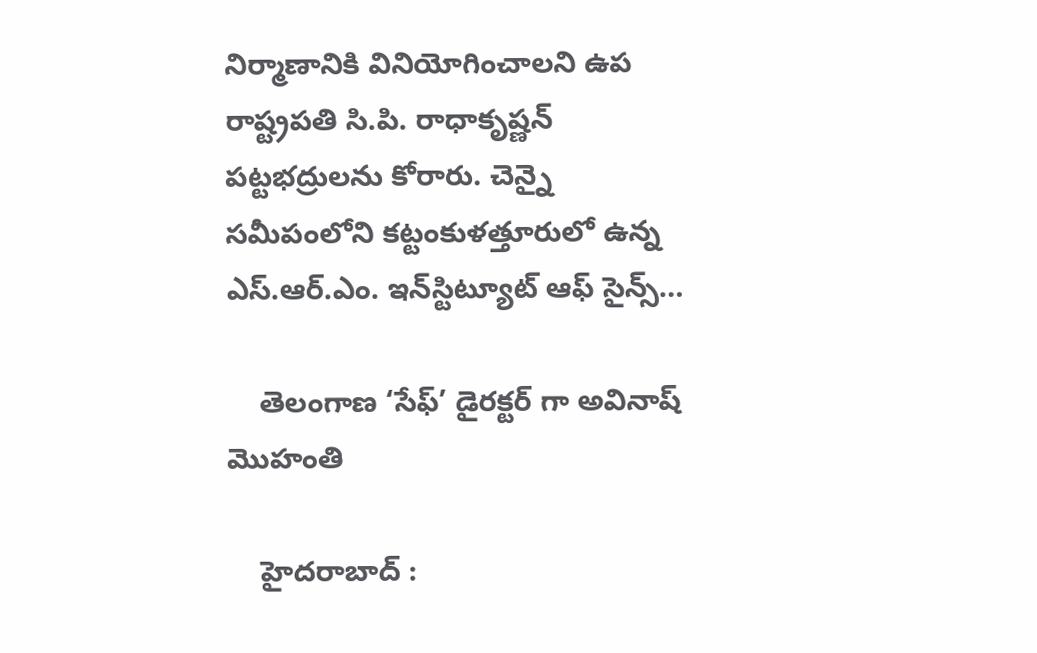నిర్మాణానికి వినియోగించాలని ఉప రాష్ట్రపతి సి.పి. రాధాకృష్ణన్ పట్టభద్రులను కోరారు. చెన్నై సమీపంలోని కట్టంకుళత్తూరులో ఉన్న ఎస్.ఆర్.ఎం. ఇన్‌స్టిట్యూట్ ఆఫ్ సైన్స్…

    తెలంగాణ ‘సేఫ్’ డైర‌క్ట‌ర్ గా అవినాష్ మొహంతి

    హైద‌రాబాద్ :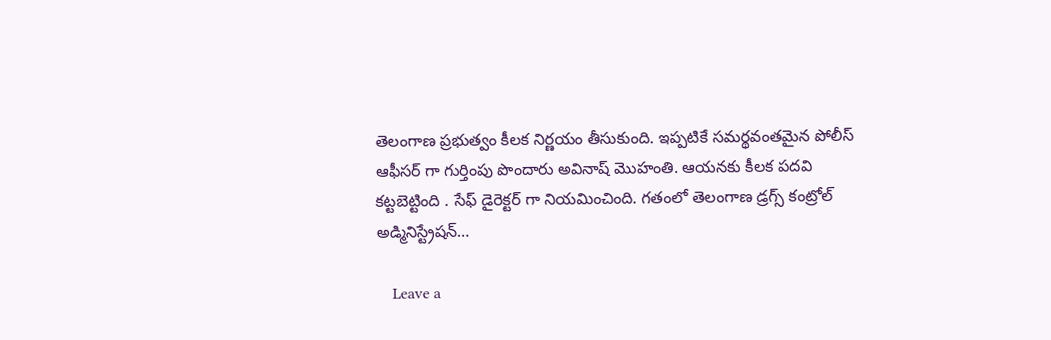తెలంగాణ ప్ర‌భుత్వం కీల‌క నిర్ణ‌యం తీసుకుంది. ఇప్ప‌టికే స‌మ‌ర్థ‌వంత‌మైన పోలీస్ ఆఫీస‌ర్ గా గుర్తింపు పొందారు అవినాష్ మొహంతి. ఆయ‌న‌కు కీల‌క ప‌ద‌వి క‌ట్ట‌బెట్టింది . సేఫ్ డైరెక్ట‌ర్ గా నియ‌మించింది. గతంలో తెలంగాణ డ్రగ్స్ కంట్రోల్ అడ్మినిస్ట్రేషన్…

    Leave a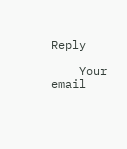Reply

    Your email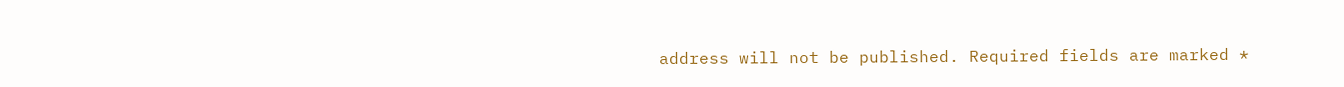address will not be published. Required fields are marked *